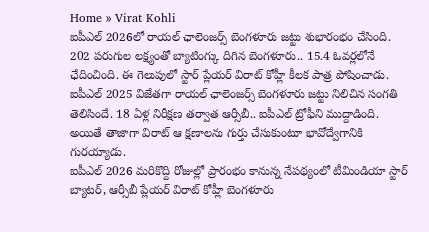Home » Virat Kohli
ఐపీఎల్ 2026లో రాయల్ ఛాలెంజర్స్ బెంగళూరు జట్టు శుభారంభం చేసింది. 202 పరుగుల లక్ష్యంతో బ్యాటింగ్కు దిగిన బెంగళూరు.. 15.4 ఓవర్లలోనే ఛేదించింది. ఈ గెలుపులో స్టార్ ప్లేయర్ విరాట్ కోహ్లీ కీలక పాత్ర పోషించాడు.
ఐపీఎల్ 2025 విజేతగా రాయల్ ఛాలెంజర్స్ బెంగళూరు జట్టు నిలిచిన సంగతి తెలిసిందే. 18 ఏళ్ల నిరీక్షణ తర్వాత ఆర్సీబీ.. ఐపీఎల్ ట్రోఫీని ముద్దాడింది. అయితే తాజాగా విరాట్ ఆ క్షణాలను గుర్తు చేసుకుంటూ భావోద్వేగానికి గురయ్యాడు.
ఐపీఎల్ 2026 మరికొద్ది రోజుల్లో ప్రారంభం కానున్న నేపథ్యంలో టీమిండియా స్టార్ బ్యాటర్, ఆర్సీబీ ప్లేయర్ విరాట్ కోహ్లీ బెంగళూరు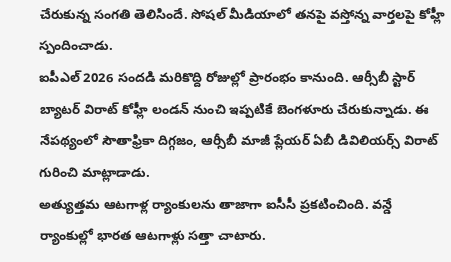చేరుకున్న సంగతి తెలిసిందే. సోషల్ మీడియాలో తనపై వస్తోన్న వార్తలపై కోహ్లీ స్పందించాడు.
ఐపీఎల్ 2026 సందడి మరికొద్ది రోజుల్లో ప్రారంభం కానుంది. ఆర్సీబీ స్టార్ బ్యాటర్ విరాట్ కోహ్లీ లండన్ నుంచి ఇప్పటికే బెంగళూరు చేరుకున్నాడు. ఈ నేపథ్యంలో సౌతాఫ్రికా దిగ్గజం, ఆర్సీబీ మాజీ ప్లేయర్ ఏబీ డివిలియర్స్ విరాట్ గురించి మాట్లాడాడు.
అత్యుత్తమ ఆటగాళ్ల ర్యాంకులను తాజాగా ఐసీసీ ప్రకటించింది. వన్డే ర్యాంకుల్లో భారత ఆటగాళ్లు సత్తా చాటారు.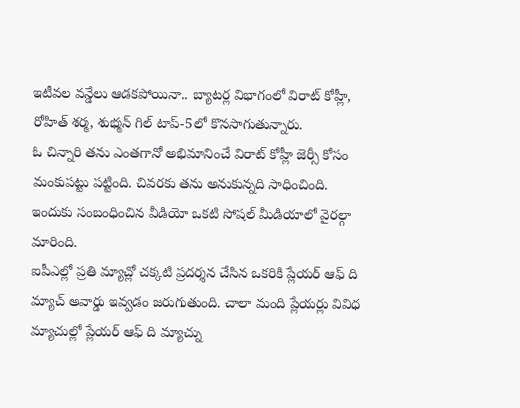ఇటీవల వన్డేలు ఆడకపోయినా.. బ్యాటర్ల విభాగంలో విరాట్ కోహ్లీ, రోహిత్ శర్మ, శుభ్మన్ గిల్ టాప్-5లో కొనసాగుతున్నారు.
ఓ చిన్నారి తను ఎంతగానో అభిమానించే విరాట్ కోహ్లీ జెర్సీ కోసం మంకుపట్టు పట్టింది. చివరకు తను అనుకున్నది సాధించింది. ఇందుకు సంబంధించిన వీడియో ఒకటి సోషల్ మీడియాలో వైరల్గా మారింది.
ఐపీఎల్లో ప్రతి మ్యాచ్లో చక్కటి ప్రదర్శన చేసిన ఒకరికి ప్లేయర్ ఆఫ్ ది మ్యాచ్ అవార్డు ఇవ్వడం జరుగుతుంది. చాలా మంది ప్లేయర్లు వివిధ మ్యాచుల్లో ప్లేయర్ ఆఫ్ ది మ్యాచ్ను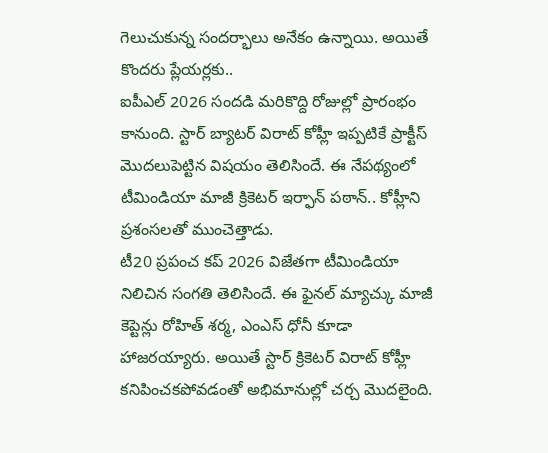గెలుచుకున్న సందర్భాలు అనేకం ఉన్నాయి. అయితే కొందరు ప్లేయర్లకు..
ఐపీఎల్ 2026 సందడి మరికొద్ది రోజుల్లో ప్రారంభం కానుంది. స్టార్ బ్యాటర్ విరాట్ కోహ్లీ ఇప్పటికే ప్రాక్టీస్ మొదలుపెట్టిన విషయం తెలిసిందే. ఈ నేపథ్యంలో టీమిండియా మాజీ క్రికెటర్ ఇర్ఫాన్ పఠాన్.. కోహ్లీని ప్రశంసలతో ముంచెత్తాడు.
టీ20 ప్రపంచ కప్ 2026 విజేతగా టీమిండియా నిలిచిన సంగతి తెలిసిందే. ఈ ఫైనల్ మ్యాచ్కు మాజీ కెప్టెన్లు రోహిత్ శర్మ, ఎంఎస్ ధోనీ కూడా హాజరయ్యారు. అయితే స్టార్ క్రికెటర్ విరాట్ కోహ్లీ కనిపించకపోవడంతో అభిమానుల్లో చర్చ మొదలైంది.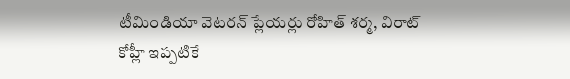టీమిండియా వెటరన్ ప్లేయర్లు రోహిత్ శర్మ, విరాట్ కోహ్లీ ఇప్పటికే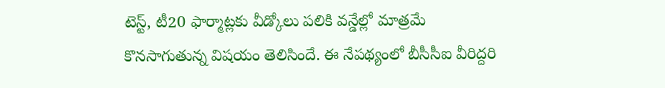టెస్ట్, టీ20 ఫార్మాట్లకు వీడ్కోలు పలికి వన్డేల్లో మాత్రమే కొనసాగుతున్న విషయం తెలిసిందే. ఈ నేపథ్యంలో బీసీసీఐ వీరిద్దరి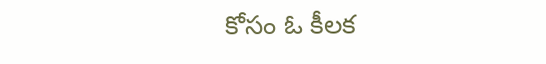కోసం ఓ కీలక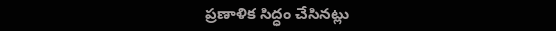ప్రణాళిక సిద్ధం చేసినట్లు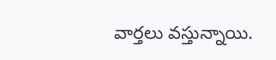వార్తలు వస్తున్నాయి.